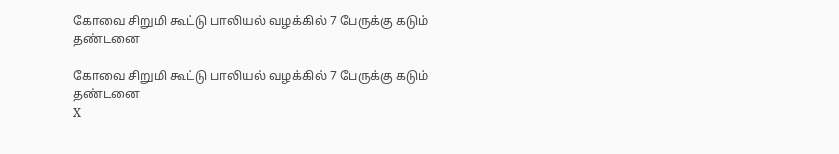கோவை சிறுமி கூட்டு பாலியல் வழக்கில் 7 பேருக்கு கடும் தண்டனை

கோவை சிறுமி கூட்டு பாலியல் வழக்கில் 7 பேருக்கு கடும் தண்டனை
X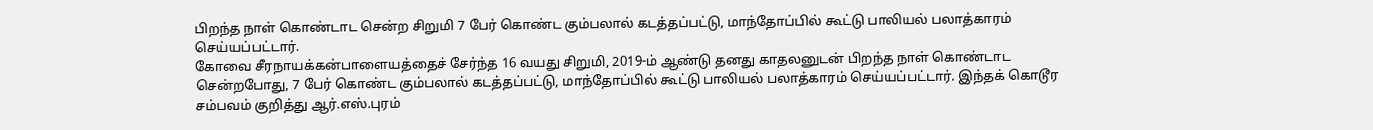பிறந்த நாள் கொண்டாட சென்ற சிறுமி 7 பேர் கொண்ட கும்பலால் கடத்தப்பட்டு, மாந்தோப்பில் கூட்டு பாலியல் பலாத்காரம் செய்யப்பட்டார்.
கோவை சீரநாயக்கன்பாளையத்தைச் சேர்ந்த 16 வயது சிறுமி, 2019-ம் ஆண்டு தனது காதலனுடன் பிறந்த நாள் கொண்டாட சென்றபோது, 7 பேர் கொண்ட கும்பலால் கடத்தப்பட்டு, மாந்தோப்பில் கூட்டு பாலியல் பலாத்காரம் செய்யப்பட்டார். இந்தக் கொடூர சம்பவம் குறித்து ஆர்.எஸ்.புரம்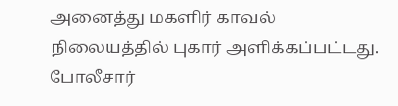அனைத்து மகளிர் காவல் நிலையத்தில் புகார் அளிக்கப்பட்டது. போலீசார்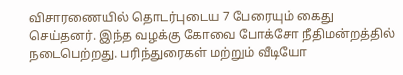விசாரணையில் தொடர்புடைய 7 பேரையும் கைது செய்தனர். இந்த வழக்கு கோவை போக்சோ நீதிமன்றத்தில் நடைபெற்றது. பரிந்துரைகள் மற்றும் வீடியோ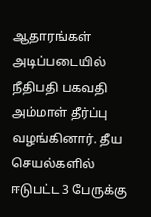ஆதாரங்கள் அடிப்படையில் நீதிபதி பகவதி அம்மாள் தீர்ப்பு வழங்கினார். தீய செயல்களில் ஈடுபட்ட 3 பேருக்கு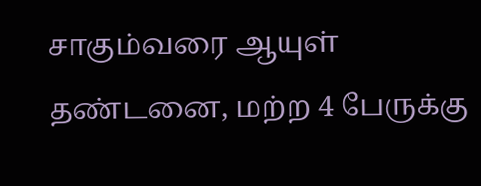சாகும்வரை ஆயுள் தண்டனை, மற்ற 4 பேருக்கு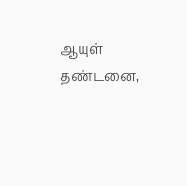ஆயுள் தண்டனை,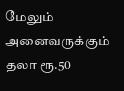மேலும் அனைவருக்கும் தலா ரூ.50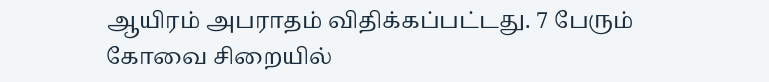ஆயிரம் அபராதம் விதிக்கப்பட்டது. 7 பேரும் கோவை சிறையில்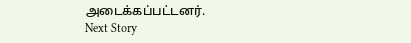அடைக்கப்பட்டனர்.
Next Story